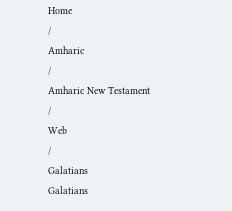Home
/
Amharic
/
Amharic New Testament
/
Web
/
Galatians
Galatians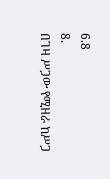6.8
8.
በገዛ ሥጋው የሚዘራ ከሥጋ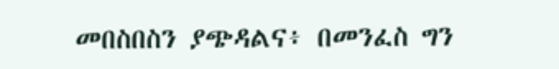መበስበስን ያጭዳልና፥ በመንፈስ ግን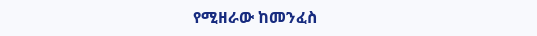የሚዘራው ከመንፈስ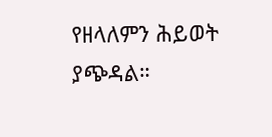የዘላለምን ሕይወት ያጭዳል።